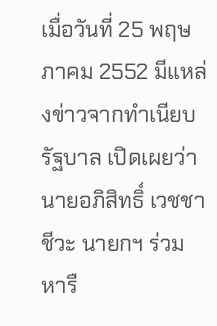เมื่อวันที่ 25 พฤษภาคม 2552 มีแหล่งข่าวจากทำเนียบรัฐบาล เปิดเผยว่า นายอภิสิทธิ์ เวชชาชีวะ นายกฯ ร่วมหารื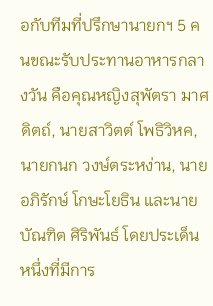อกับทีมที่ปรึกษานายกฯ 5 คนขณะรับประทานอาหารกลางวัน คือคุณหญิงสุพัตรา มาศดิตถ์, นายสาวิตต์ โพธิวิหค, นายกนก วงษ์ตระหง่าน, นายอภิรักษ์ โกษะโยธิน และนายบัณฑิต ศิริพันธ์ โดยประเด็นหนึ่งที่มีการ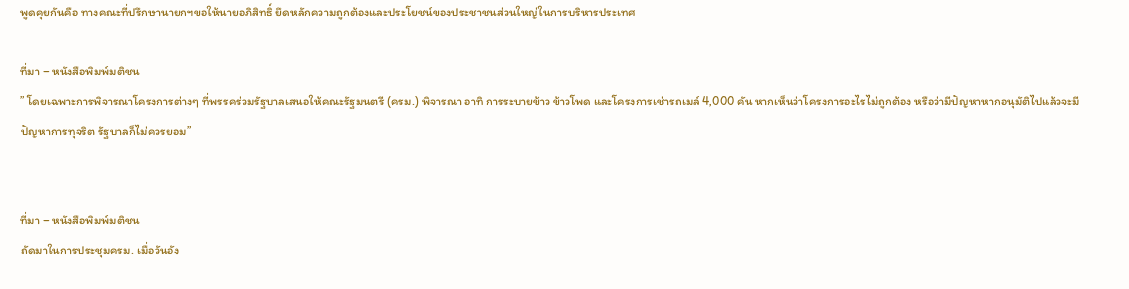พูดคุยกันคือ ทางคณะที่ปรึกษานายกฯขอให้นายอภิสิทธิ์ ยึดหลักความถูกต้องและประโยชน์ของประชาชนส่วนใหญ่ในการบริหารประเทศ

ที่มา – หนังสือพิมพ์มติชน
” โดยเฉพาะการพิจารณาโครงการต่างๆ ที่พรรคร่วมรัฐบาลเสนอให้คณะรัฐมนตรี (ครม.) พิจารณา อาทิ การระบายข้าว ข้าวโพด และโครงการเช่ารถเมล์ 4,000 คัน หากเห็นว่าโครงการอะไรไม่ถูกต้อง หรือว่ามีปัญหาหากอนุมัติไปแล้วจะมีปัญหาการทุจริต รัฐบาลก็ไม่ควรยอม”


ที่มา – หนังสือพิมพ์มติชน
ถัดมาในการประชุมครม. เมื่อวันอัง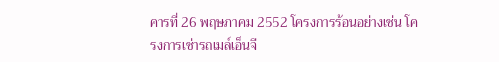คารที่ 26 พฤษภาคม 2552 โครงการร้อนอย่างเช่น โครงการเช่ารถเมล์เอ็นจี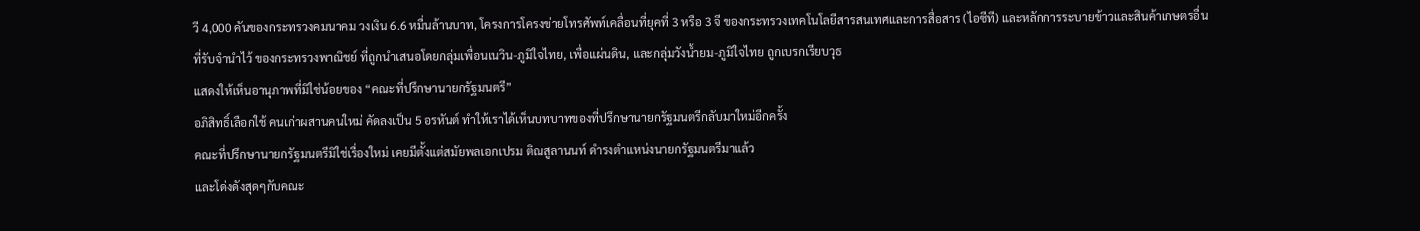วี 4,000 คันของกระทรวงคมนาคม วงเงิน 6.6 หมื่นล้านบาท, โครงการโครงข่ายโทรศัพท์เคลื่อนที่ยุคที่ 3 หรือ 3 จี ของกระทรวงเทคโนโลยีสารสนเทศและการสื่อสาร (ไอซีที) และหลักการระบายข้าวและสินค้าเกษตรอื่นที่รับจำนำไว้ ของกระทรวงพาณิชย์ ที่ถูกนำเสนอโดยกลุ่มเพื่อนเนวิน-ภูมิใจไทย, เพื่อแผ่นดิน, และกลุ่มวังน้ำยม-ภูมิใจไทย ถูกเบรกเรียบวุธ
แสดงให้เห็นอานุภาพที่มิใช่น้อยของ “คณะที่ปรึกษานายกรัฐมนตรี”
อภิสิทธิ์เลือกใช้ คนเก่าผสานคนใหม่ คัดลงเป็น 5 อรหันต์ ทำให้เราได้เห็นบทบาทของที่ปรึกษานายกรัฐมนตรีกลับมาใหม่อีกครั้ง
คณะที่ปรึกษานายกรัฐมนตรีมิใช่เรื่องใหม่ เคยมีตั้งแต่สมัยพลเอกเปรม ติณสูลานนท์ ดำรงตำแหน่งนายกรัฐมนตรีมาแล้ว
และโด่งดังสุดๆกับคณะ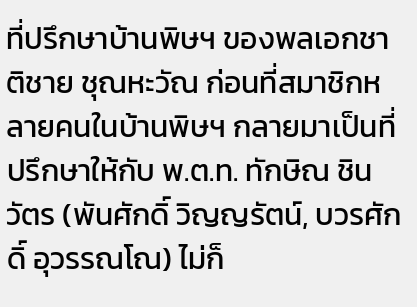ที่ปรึกษาบ้านพิษฯ ของพลเอกชาติชาย ชุณหะวัณ ก่อนที่สมาชิกหลายคนในบ้านพิษฯ กลายมาเป็นที่ปรึกษาให้กับ พ.ต.ท. ทักษิณ ชินวัตร (พันศักดิ์ วิญญรัตน์, บวรศักดิ์ อุวรรณโณ) ไม่ก็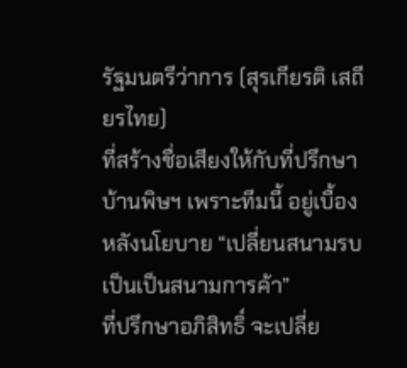รัฐมนตรีว่าการ (สุรเกียรติ เสถียรไทย)
ที่สร้างชื่อเสียงให้กับที่ปรึกษาบ้านพิษฯ เพราะทีมนี้ อยู่เบื้องหลังนโยบาย “เปลี่ยนสนามรบเป็นเป็นสนามการค้า”
ที่ปรึกษาอภิสิทธิ์ จะเปลี่ย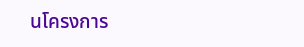นโครงการ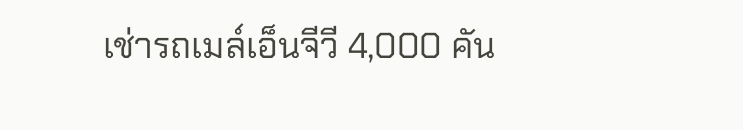เช่ารถเมล์เอ็นจีวี 4,000 คัน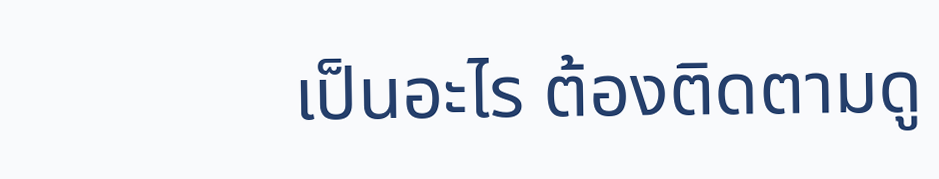เป็นอะไร ต้องติดตามดู